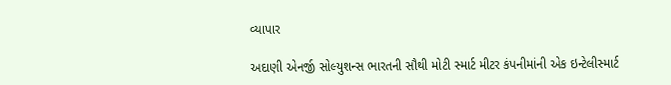વ્યાપાર

અદાણી એનર્જી સોલ્યુશન્સ ભારતની સૌથી મોટી સ્માર્ટ મીટર કંપનીમાંની એક ઇન્ટેલીસ્માર્ટ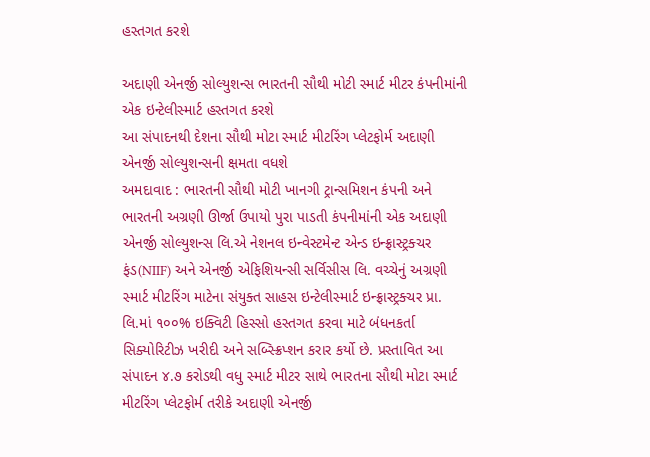હસ્તગત કરશે

અદાણી એનર્જી સોલ્યુશન્સ ભારતની સૌથી મોટી સ્માર્ટ મીટર કંપનીમાંની એક ઇન્ટેલીસ્માર્ટ હસ્તગત કરશે
આ સંપાદનથી દેશના સૌથી મોટા સ્માર્ટ મીટરિંગ પ્લેટફોર્મ અદાણી એનર્જી સોલ્યુશન્સની ક્ષમતા વધશે
અમદાવાદ : ભારતની સૌથી મોટી ખાનગી ટ્રાન્સમિશન કંપની અને ભારતની અગ્રણી ઊર્જા ઉપાયો પુરા પાડતી કંપનીમાંની એક અદાણી એનર્જી સોલ્યુશન્સ લિ.એ નેશનલ ઇન્વેસ્ટમેન્ટ એન્ડ ઇન્ફ્રાસ્ટ્રક્ચર ફંડ(NIIF) અને એનર્જી એફિશિયન્સી સર્વિસીસ લિ. વચ્ચેનું અગ્રણી સ્માર્ટ મીટરિંગ માટેના સંયુક્ત સાહસ ઇન્ટેલીસ્માર્ટ ઇન્ફ્રાસ્ટ્રક્ચર પ્રા. લિ.માં ૧૦૦% ઇક્વિટી હિસ્સો હસ્તગત કરવા માટે બંધનકર્તા સિક્યોરિટીઝ ખરીદી અને સબ્સ્ક્રિપ્શન કરાર કર્યો છે. પ્રસ્તાવિત આ સંપાદન ૪.૭ કરોડથી વધુ સ્માર્ટ મીટર સાથે ભારતના સૌથી મોટા સ્માર્ટ મીટરિંગ પ્લેટફોર્મ તરીકે અદાણી એનર્જી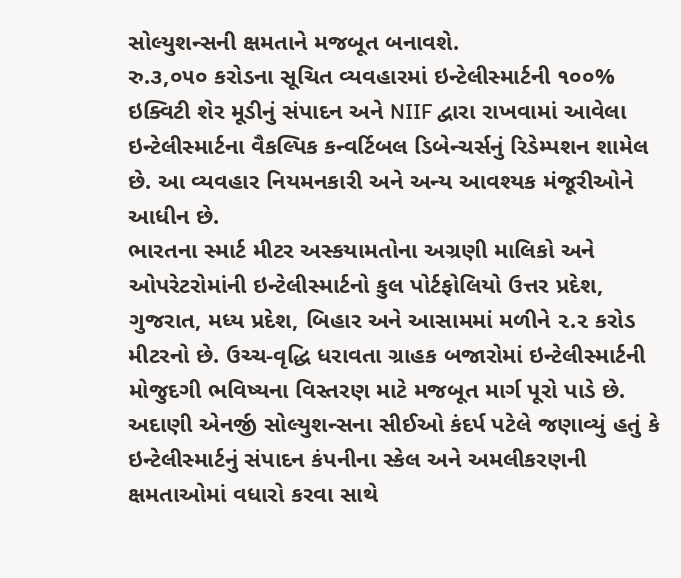સોલ્યુશન્સની ક્ષમતાને મજબૂત બનાવશે.
રુ.૩,૦૫૦ કરોડના સૂચિત વ્યવહારમાં ઇન્ટેલીસ્માર્ટની ૧૦૦% ઇક્વિટી શેર મૂડીનું સંપાદન અને NIIF દ્વારા રાખવામાં આવેલા ઇન્ટેલીસ્માર્ટના વૈકલ્પિક કન્વર્ટિબલ ડિબેન્ચર્સનું રિડેમ્પશન શામેલ છે. આ વ્યવહાર નિયમનકારી અને અન્ય આવશ્યક મંજૂરીઓને આધીન છે.
ભારતના સ્માર્ટ મીટર અસ્કયામતોના અગ્રણી માલિકો અને ઓપરેટરોમાંની ઇન્ટેલીસ્માર્ટનો કુલ પોર્ટફોલિયો ઉત્તર પ્રદેશ, ગુજરાત, મધ્ય પ્રદેશ, બિહાર અને આસામમાં મળીને ૨.૨ કરોડ મીટરનો છે. ઉચ્ચ-વૃદ્ધિ ધરાવતા ગ્રાહક બજારોમાં ઇન્ટેલીસ્માર્ટની મોજુદગી ભવિષ્યના વિસ્તરણ માટે મજબૂત માર્ગ પૂરો પાડે છે.
અદાણી એનર્જી સોલ્યુશન્સના સીઈઓ કંદર્પ પટેલે જણાવ્યું હતું કે ઇન્ટેલીસ્માર્ટનું સંપાદન કંપનીના સ્કેલ અને અમલીકરણની ક્ષમતાઓમાં વધારો કરવા સાથે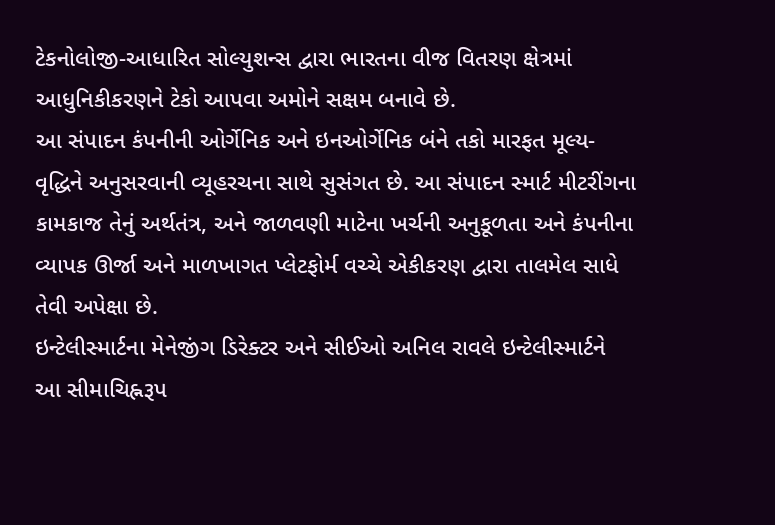ટેકનોલોજી-આધારિત સોલ્યુશન્સ દ્વારા ભારતના વીજ વિતરણ ક્ષેત્રમાં આધુનિકીકરણને ટેકો આપવા અમોને સક્ષમ બનાવે છે.
આ સંપાદન કંપનીની ઓર્ગેનિક અને ઇનઓર્ગેનિક બંને તકો મારફત મૂલ્ય-વૃદ્ધિને અનુસરવાની વ્યૂહરચના સાથે સુસંગત છે. આ સંપાદન સ્માર્ટ મીટરીંગના કામકાજ તેનું અર્થતંત્ર, અને જાળવણી માટેના ખર્ચની અનુકૂળતા અને કંપનીના વ્યાપક ઊર્જા અને માળખાગત પ્લેટફોર્મ વચ્ચે એકીકરણ દ્વારા તાલમેલ સાધે તેવી અપેક્ષા છે.
ઇન્ટેલીસ્માર્ટના મેનેજીંગ ડિરેક્ટર અને સીઈઓ અનિલ રાવલે ઇન્ટેલીસ્માર્ટને આ સીમાચિહ્નરૂપ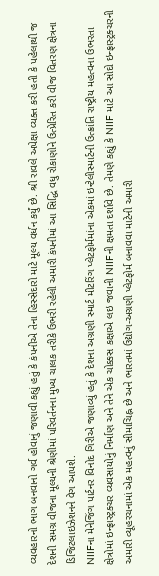વ્યવહારનો ભાગ બનવાનો ગર્વ હોવાનું જણાવી કહ્યું હતું કે કંપનીએ તેના હિસ્સેદારો માટે મૂલ્ય વર્ધન કર્યું છે. શ્રી રાવલે અપેક્ષા વ્યક્ત કરી હતી કે પહેલાથી જ દેશની સમગ્ર વીજના મૂલ્યની શ્રેણીમાં પરિવર્તનના મુખ્ય ચાલક તરીકે ઉભરી રહેલી અમારી કંપનીમાં આ સિદ્ધિ વધુ રોકાણોને ઉત્પ્રેરિત કરી વીજ વિતરણ ક્ષેત્રના ડિજિટલાઇઝેશનને વેગ આપશે.
NIIFના મેનેજિંગ પાર્ટનર વિનોદ ગિરીએ જણાવ્યું હતું કે દેશના અગ્રણી સ્માર્ટ મીટરિંગ પ્લેટફોર્મમાંના એકમાં ઇન્ટેલીસ્માર્ટની ઉત્ક્રાંતિ રાષ્ટ્રીય મહત્વના ઉભરતા ક્ષેત્રોમાં ઇન્ફ્રાસ્ટ્રક્ચર વ્યવસાયોનું નિર્માણ અને તેને એક ચોક્કસ કક્ષાએ લઇ જવાની NIIFની ક્ષમતા દર્શાવે છે. તેમણે કહ્યું કે NIIF માટે આ સોદો ઇન્ફ્રાસ્ટ્રક્ચરની અમારી વ્યૂહરચનામાં એક મહત્વનું સીમાચિહ્ન છે અને ભારતમાં ઉદ્યોગ-અગ્રણી પ્લેટફોર્મ બનાવવા માટેની અમારી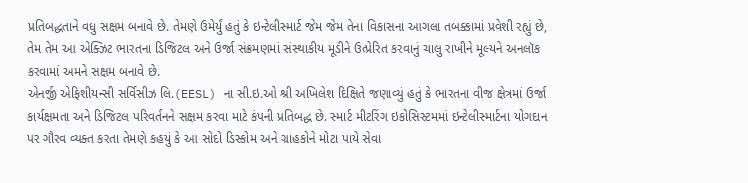પ્રતિબદ્ધતાને વધુ સક્ષમ બનાવે છે. તેમણે ઉમેર્યું હતું કે ઇન્ટેલીસ્માર્ટ જેમ જેમ તેના વિકાસના આગલા તબક્કામાં પ્રવેશી રહ્યું છે, તેમ તેમ આ એક્ઝિટ ભારતના ડિજિટલ અને ઉર્જા સંક્રમણમાં સંસ્થાકીય મૂડીને ઉત્પ્રેરિત કરવાનું ચાલુ રાખીને મૂલ્યને અનલૉક કરવામાં અમને સક્ષમ બનાવે છે.
એનર્જી એફિશીયન્સી સર્વિસીઝ લિ.(EESL) ના સી.ઇ.ઓ શ્રી અખિલેશ દિક્ષિતે જણાવ્યું હતું કે ભારતના વીજ ક્ષેત્રમાં ઉર્જા કાર્યક્ષમતા અને ડિજિટલ પરિવર્તનને સક્ષમ કરવા માટે કંપની પ્રતિબદ્ધ છે. સ્માર્ટ મીટરિંગ ઇકોસિસ્ટમમાં ઇન્ટેલીસ્માર્ટના યોગદાન પર ગૌરવ વ્યક્ત કરતા તેમણે કહયું કે આ સોદો ડિસ્કોમ અને ગ્રાહકોને મોટા પાયે સેવા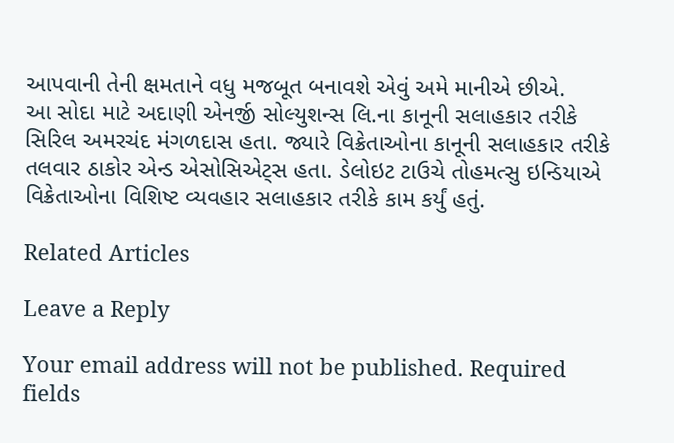આપવાની તેની ક્ષમતાને વધુ મજબૂત બનાવશે એવું અમે માનીએ છીએ.
આ સોદા માટે અદાણી એનર્જી સોલ્યુશન્સ લિ.ના કાનૂની સલાહકાર તરીકે સિરિલ અમરચંદ મંગળદાસ હતા. જ્યારે વિક્રેતાઓના કાનૂની સલાહકાર તરીકે તલવાર ઠાકોર એન્ડ એસોસિએટ્સ હતા. ડેલોઇટ ટાઉચે તોહમત્સુ ઇન્ડિયાએ વિક્રેતાઓના વિશિષ્ટ વ્યવહાર સલાહકાર તરીકે કામ કર્યું હતું.

Related Articles

Leave a Reply

Your email address will not be published. Required fields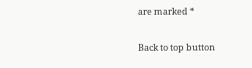are marked *

Back to top button